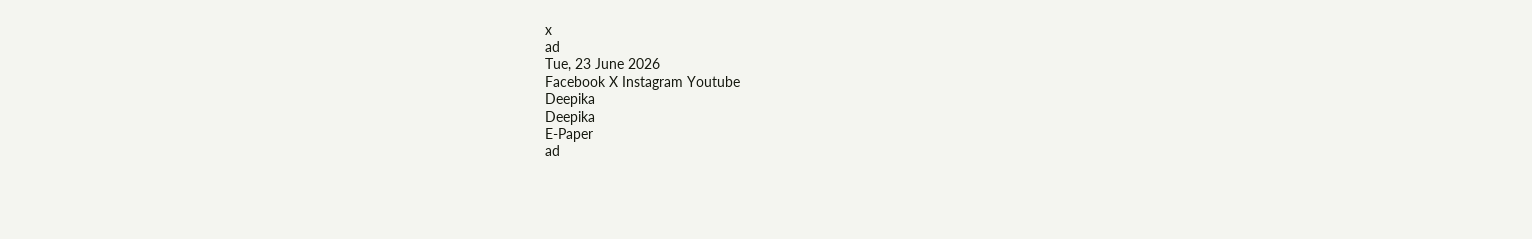x
ad
Tue, 23 June 2026
Facebook X Instagram Youtube
Deepika
Deepika
E-Paper
ad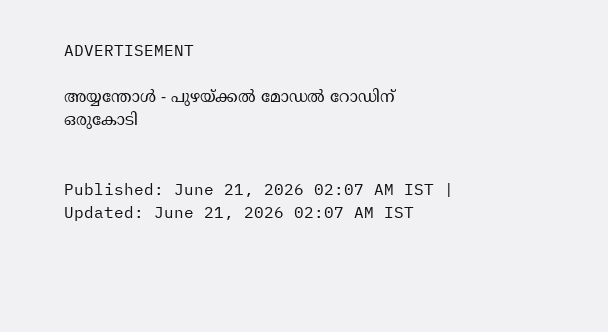ADVERTISEMENT

അയ്യന്തോൾ - പുഴയ്ക്കൽ മോഡൽ റോഡിന് ഒരുകോടി


Published: June 21, 2026 02:07 AM IST | Updated: June 21, 2026 02:07 AM IST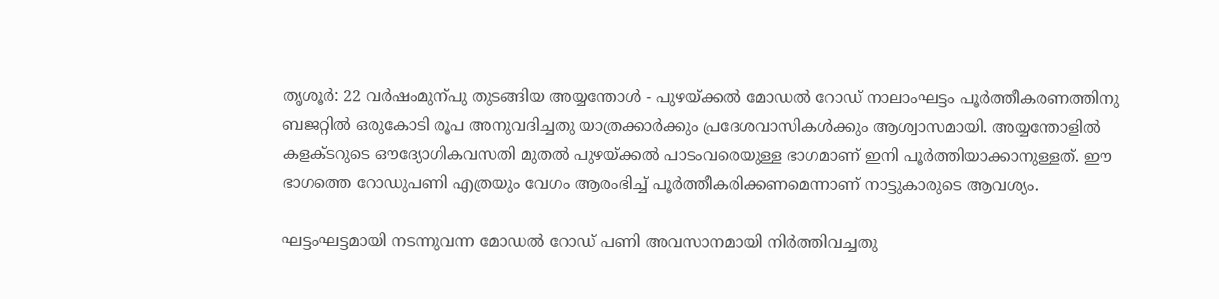തൃശൂർ: 22 വർഷംമുന്പു തുടങ്ങിയ അയ്യന്തോൾ - പുഴയ്ക്കൽ മോഡൽ റോഡ്‌ നാലാംഘട്ടം പൂർത്തീകരണത്തിനു ബജറ്റിൽ ഒരുകോടി രൂപ അനുവദിച്ചതു യാത്രക്കാർക്കും പ്രദേശവാസികൾക്കും ആശ്വാസമായി. അയ്യന്തോളിൽ കളക്ടറുടെ ഔദ്യോഗികവസതി മുതൽ പുഴയ്ക്കൽ പാടംവരെയുള്ള ഭാഗമാണ് ഇനി പൂർത്തിയാക്കാനുള്ളത്. ഈ ഭാഗത്തെ റോഡുപണി എത്രയും വേഗം ആരംഭിച്ച് പൂർത്തീകരിക്കണമെന്നാണ് നാട്ടുകാരുടെ ആവശ്യം.

ഘട്ടംഘട്ടമായി നടന്നുവന്ന മോഡൽ റോഡ് പണി അവസാനമായി നിർത്തിവച്ചതു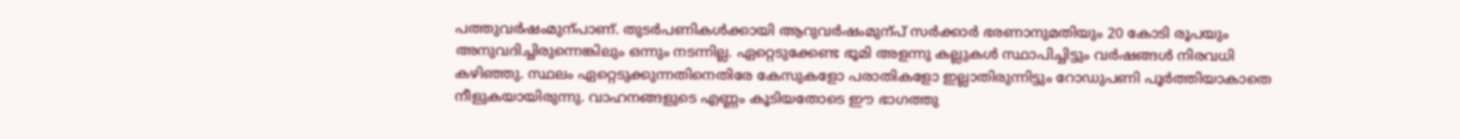പത്തുവർഷംമുന്പാണ്. തുടർപണികൾക്കായി ആറുവർഷംമുന്പ് സർക്കാർ ഭരണാനുമതിയും 20 കോടി രൂപയും അനുവദിച്ചിരുന്നെങ്കിലും ഒന്നും നടന്നില്ല. ഏറ്റെടുക്കേണ്ട ഭൂമി അളന്നു കല്ലുകൾ സ്ഥാപിച്ചിട്ടും വർഷങ്ങൾ നിരവധി കഴിഞ്ഞു. സ്ഥലം ഏറ്റെടുക്കുന്നതിനെതിരേ കേസുകളോ പരാതികളോ ഇല്ലാതിരുന്നിട്ടും റോഡുപണി പൂർത്തിയാകാതെ നീളുകയായിരുന്നു. വാഹനങ്ങളുടെ എണ്ണം കൂടിയതോടെ ഈ ഭാഗത്തു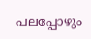പലപ്പോഴും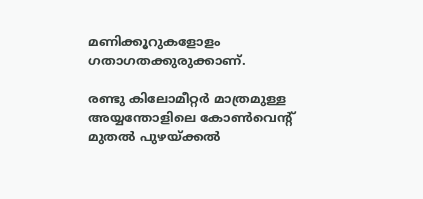മണിക്കൂറുകളോളം ഗതാഗതക്കുരുക്കാണ്.

രണ്ടു കിലോമീറ്റർ മാത്രമുള്ള അയ്യന്തോളിലെ കോൺവെന്‍റ് മുതൽ പുഴയ്ക്കൽ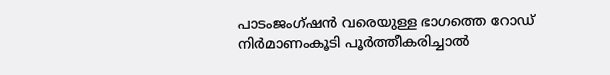പാടംജംഗ്ഷൻ വരെയുള്ള ഭാഗത്തെ റോഡ് നിർമാണംകൂടി പൂർത്തീകരിച്ചാൽ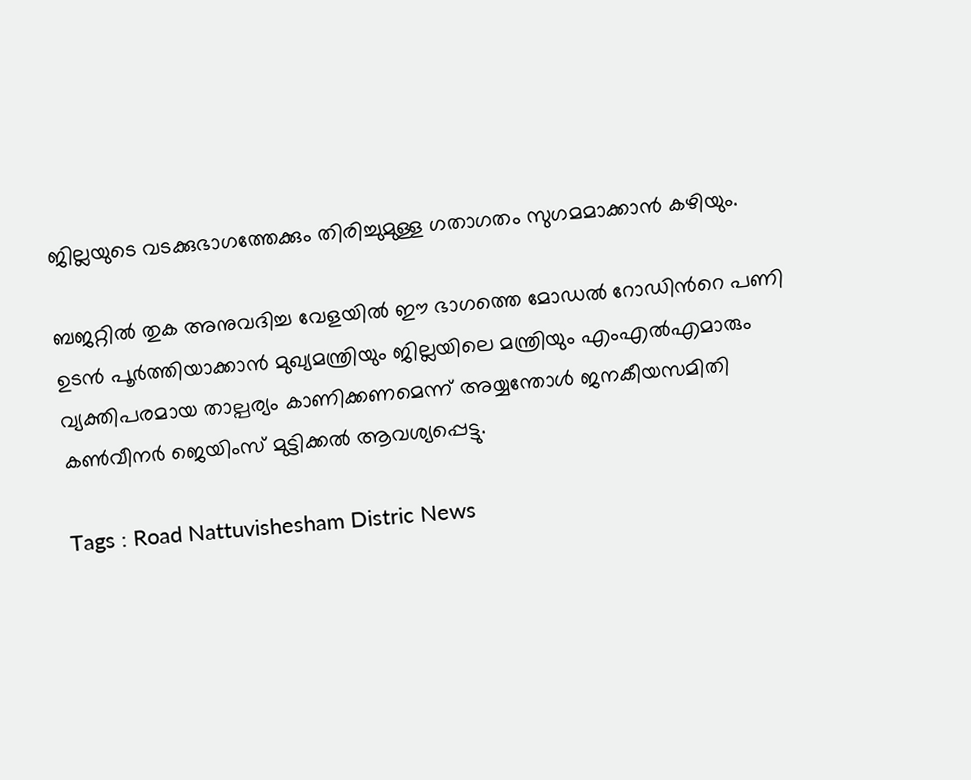ജില്ലയുടെ വടക്കുഭാഗത്തേക്കും തിരിച്ചുമുള്ള ഗതാഗതം സുഗമമാക്കാൻ കഴിയും.

ബജറ്റിൽ തുക അനുവദിച്ച വേളയിൽ ഈ ഭാഗത്തെ മോഡൽ റോഡിന്‍റെ പണി ഉടൻ പൂർത്തിയാക്കാൻ മുഖ്യമന്ത്രിയും ജില്ലയിലെ മന്ത്രിയും എംഎൽഎമാരും വ്യക്തിപരമായ താല്പര്യം കാണിക്കണമെന്ന് അയ്യന്തോൾ ജനകീയസമിതി കൺവീനർ ജെയിംസ് മുട്ടിക്കൽ ആവശ്യപ്പെട്ടു.

Tags : Road Nattuvishesham Distric News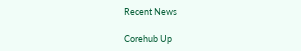Recent News

Corehub Up